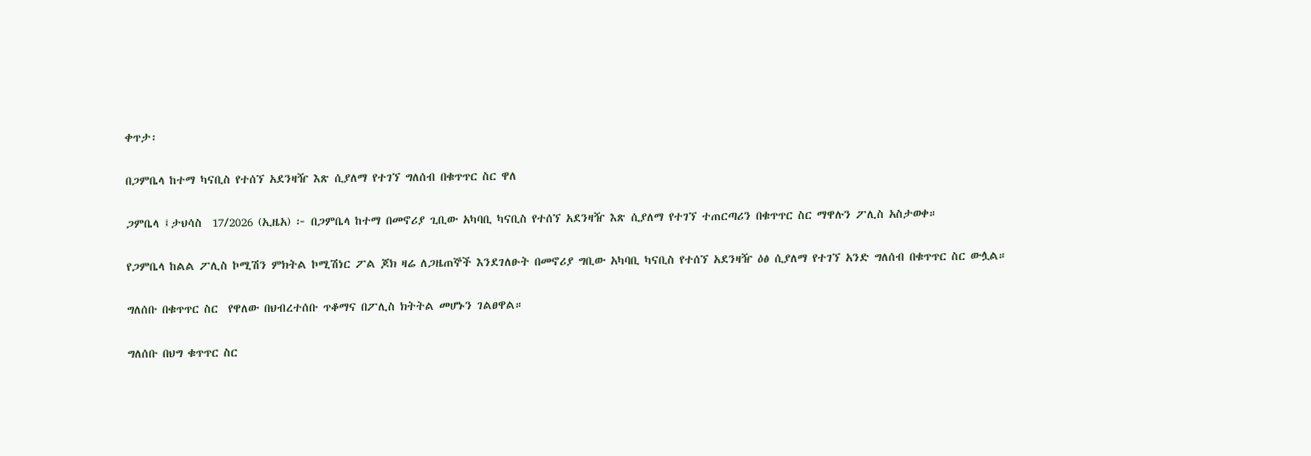ቀጥታ፡

በጋምቤላ ከተማ ካናቢስ የተሰኘ አደንዛዥ እጽ ሲያለማ የተገኘ ግለሰብ በቁጥጥር ስር ዋለ

ጋምቤላ ፤ታህሳስ  17/2026 (ኢዜአ) ፦ በጋምቤላ ከተማ በመኖሪያ ጊቢው አካባቢ ካናቢስ የተሰኘ አደንዛዥ እጽ ሲያለማ የተገኘ ተጠርጣሪን በቁጥጥር ስር ማዋሉን ፖሊስ አስታወቀ።

የጋምቤላ ከልል ፖሊስ ኮሚሽን ምክትል ኮሚሽነር ፖል ጆክ ዛሬ ለጋዜጠኞች እንደገለፁት በመኖሪያ ግቢው አካባቢ ካናቢስ የተሰኘ አደንዛዥ ዕፅ ሲያለማ የተገኘ አንድ ግለሰብ በቁጥጥር ስር ውሏል።

ግለሰቡ በቁጥጥር ስር  የዋለው በህብረተሰቡ ጥቆማና በፖሊስ ክትትል መሆኑን ገልፀዋል።

ግለሰቡ በህግ ቁጥጥር ስር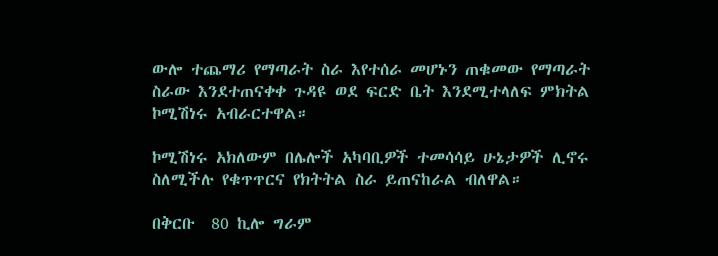ውሎ ተጨማሪ የማጣራት ስራ እየተሰራ መሆኑን ጠቁመው የማጣራት ስራው እንደተጠናቀቀ ጉዳዩ ወደ ፍርድ ቤት እንደሚተላለፍ ምክትል ኮሚሽነሩ አብራርተዋል።

ኮሚሽነሩ አክለውም በሌሎች አካባቢዎች ተመሳሳይ ሁኔታዎች ሊኖሩ ስለሚችሉ የቁጥጥርና የክትትል ስራ ይጠናከራል ብለዋል።

በቅርቡ  80 ኪሎ ግራም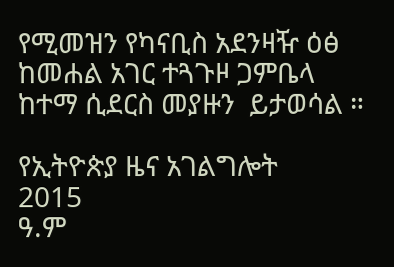የሚመዝን የካናቢስ አደንዛዥ ዕፅ ከመሐል አገር ተጓጉዞ ጋምቤላ ከተማ ሲደርስ መያዙን  ይታወሳል ።

የኢትዮጵያ ዜና አገልግሎት
2015
ዓ.ም